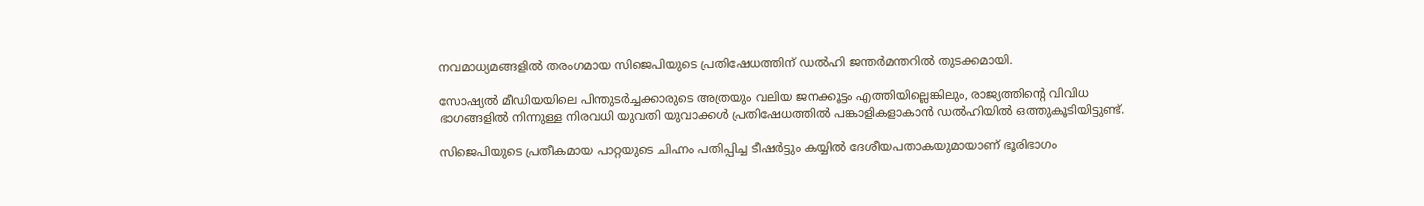നവമാധ്യമങ്ങളിൽ തരംഗമായ സിജെപിയുടെ പ്രതിഷേധത്തിന് ഡൽഹി ജന്തർമന്തറിൽ തുടക്കമായി.

സോഷ്യൽ മീഡിയയിലെ പിന്തുടർച്ചക്കാരുടെ അത്രയും വലിയ ജനക്കൂട്ടം എത്തിയില്ലെങ്കിലും, രാജ്യത്തിന്റെ വിവിധ ഭാഗങ്ങളിൽ നിന്നുള്ള നിരവധി യുവതി യുവാക്കൾ പ്രതിഷേധത്തിൽ പങ്കാളികളാകാൻ ഡൽഹിയിൽ ഒത്തുകൂടിയിട്ടുണ്ട്.

സിജെപിയുടെ പ്രതീകമായ പാറ്റയുടെ ചിഹ്നം പതിപ്പിച്ച ടീഷർട്ടും കയ്യിൽ ദേശീയപതാകയുമായാണ് ഭൂരിഭാഗം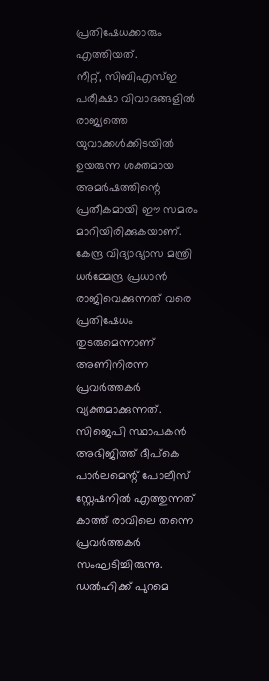പ്രതിഷേധക്കാരും എത്തിയത്.
നീറ്റ്, സിബിഎസ്ഇ പരീക്ഷാ വിവാദങ്ങളിൽ രാജ്യത്തെ യുവാക്കൾക്കിടയിൽ ഉയരുന്ന ശക്തമായ അമർഷത്തിന്റെ പ്രതീകമായി ഈ സമരം മാറിയിരിക്കുകയാണ്. കേന്ദ്ര വിദ്യാഭ്യാസ മന്ത്രി ധർമ്മേന്ദ്ര പ്രധാൻ രാജിവെക്കുന്നത് വരെ പ്രതിഷേധം തുടരുമെന്നാണ് അണിനിരന്ന പ്രവർത്തകർ വ്യക്തമാക്കുന്നത്. സിജെപി സ്ഥാപകൻ അഭിജിത്ത് ദീപ്കെ പാർലമെന്റ് പോലീസ് സ്റ്റേഷനിൽ എത്തുന്നത് കാത്ത് രാവിലെ തന്നെ പ്രവർത്തകർ സംഘടിച്ചിരുന്നു. ഡൽഹിക്ക് പുറമെ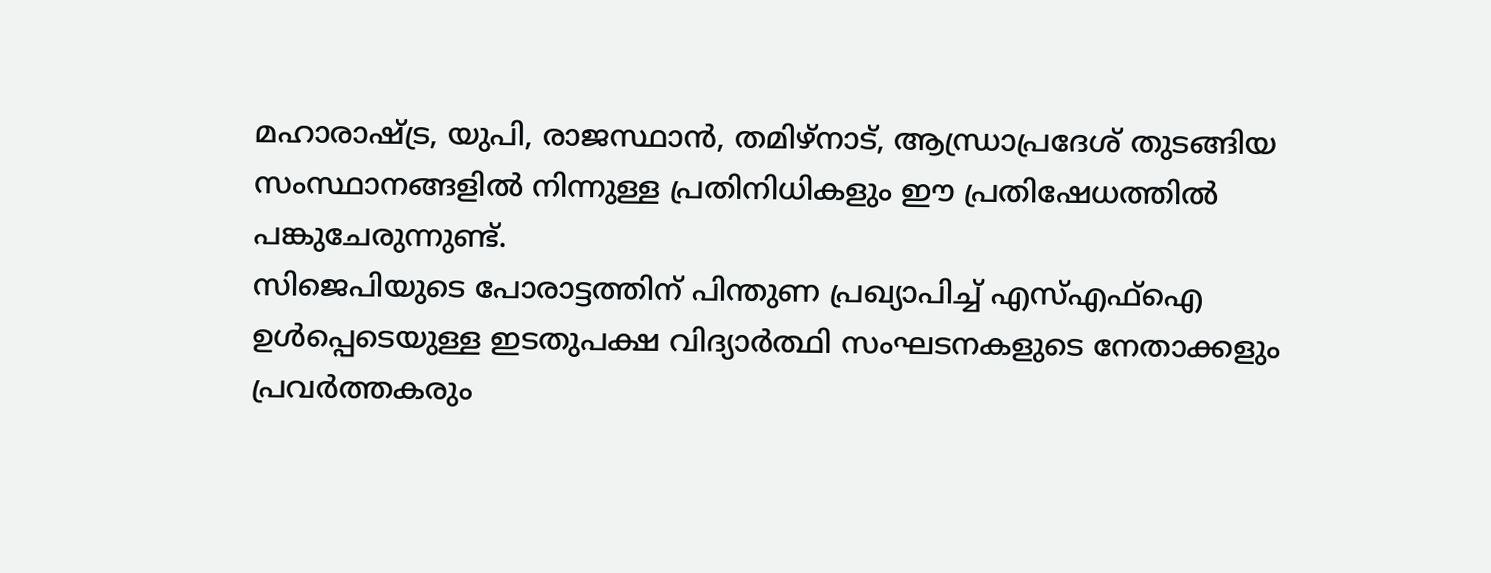മഹാരാഷ്ട്ര, യുപി, രാജസ്ഥാൻ, തമിഴ്‌നാട്, ആന്ധ്രാപ്രദേശ് തുടങ്ങിയ സംസ്ഥാനങ്ങളിൽ നിന്നുള്ള പ്രതിനിധികളും ഈ പ്രതിഷേധത്തിൽ പങ്കുചേരുന്നുണ്ട്.
സിജെപിയുടെ പോരാട്ടത്തിന് പിന്തുണ പ്രഖ്യാപിച്ച് എസ്എഫ്ഐ ഉൾപ്പെടെയുള്ള ഇടതുപക്ഷ വിദ്യാർത്ഥി സംഘടനകളുടെ നേതാക്കളും പ്രവർത്തകരും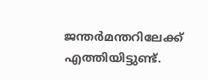ജന്തർമന്തറിലേക്ക് എത്തിയിട്ടുണ്ട്.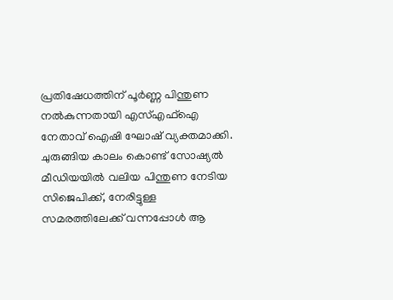പ്രതിഷേധത്തിന് പൂർണ്ണ പിന്തുണ നൽകുന്നതായി എസ്എഫ്ഐ നേതാവ് ഐഷി ഘോഷ് വ്യക്തമാക്കി. ചുരുങ്ങിയ കാലം കൊണ്ട് സോഷ്യൽ മീഡിയയിൽ വലിയ പിന്തുണ നേടിയ സിജെപിക്ക്, നേരിട്ടുള്ള സമരത്തിലേക്ക് വന്നപ്പോൾ ആ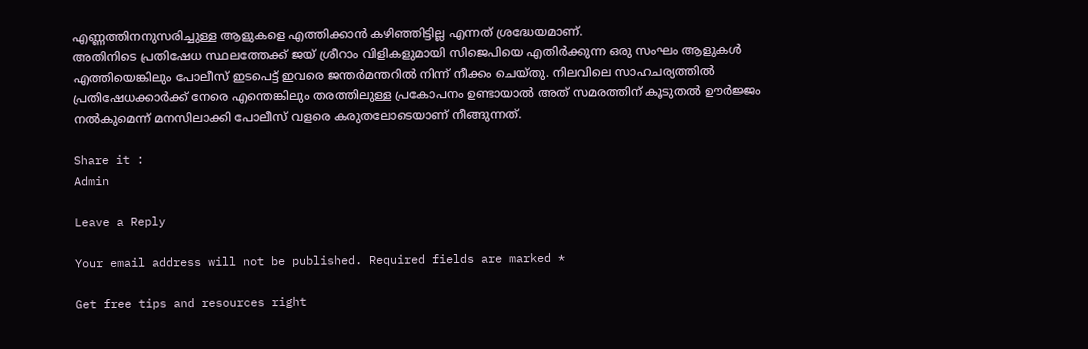എണ്ണത്തിനനുസരിച്ചുള്ള ആളുകളെ എത്തിക്കാൻ കഴിഞ്ഞിട്ടില്ല എന്നത് ശ്രദ്ധേയമാണ്.
അതിനിടെ പ്രതിഷേധ സ്ഥലത്തേക്ക് ജയ് ശ്രീറാം വിളികളുമായി സിജെപിയെ എതിർക്കുന്ന ഒരു സംഘം ആളുകൾ എത്തിയെങ്കിലും പോലീസ് ഇടപെട്ട് ഇവരെ ജന്തർമന്തറിൽ നിന്ന് നീക്കം ചെയ്തു. നിലവിലെ സാഹചര്യത്തിൽ പ്രതിഷേധക്കാർക്ക് നേരെ എന്തെങ്കിലും തരത്തിലുള്ള പ്രകോപനം ഉണ്ടായാൽ അത് സമരത്തിന് കൂടുതൽ ഊർജ്ജം നൽകുമെന്ന് മനസിലാക്കി പോലീസ് വളരെ കരുതലോടെയാണ് നീങ്ങുന്നത്.

Share it :
Admin

Leave a Reply

Your email address will not be published. Required fields are marked *

Get free tips and resources right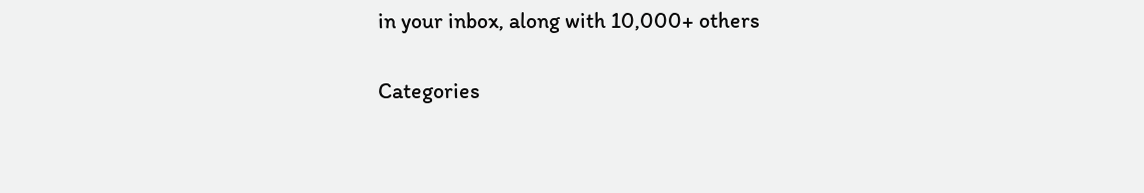in your inbox, along with 10,000+ others

Categories